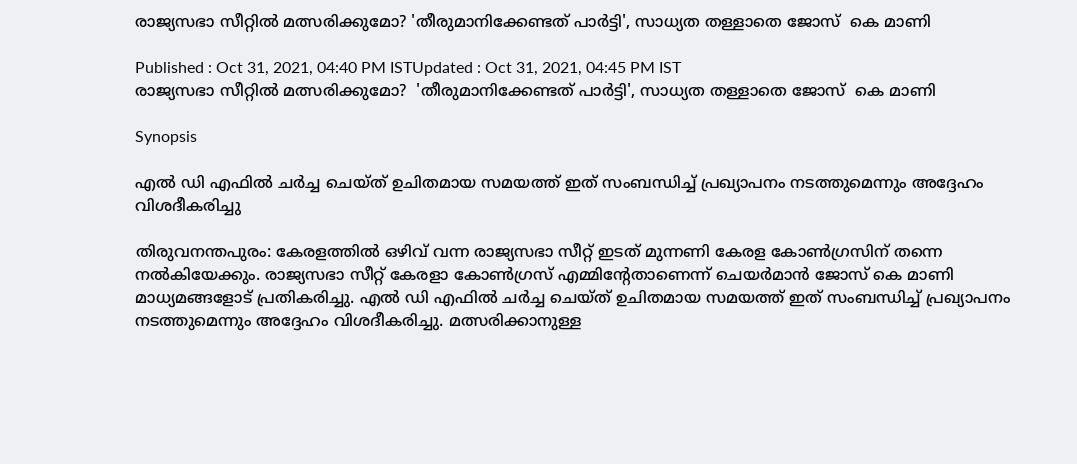രാജ്യസഭാ സീറ്റിൽ മത്സരിക്കുമോ? 'തീരുമാനിക്കേണ്ടത് പാർട്ടി', സാധ്യത തള്ളാതെ ജോസ്  കെ മാണി

Published : Oct 31, 2021, 04:40 PM ISTUpdated : Oct 31, 2021, 04:45 PM IST
രാജ്യസഭാ സീറ്റിൽ മത്സരിക്കുമോ?  'തീരുമാനിക്കേണ്ടത് പാർട്ടി', സാധ്യത തള്ളാതെ ജോസ്  കെ മാണി

Synopsis

എൽ ഡി എഫിൽ ചർച്ച ചെയ്ത് ഉചിതമായ സമയത്ത് ഇത് സംബന്ധിച്ച് പ്രഖ്യാപനം നടത്തുമെന്നും അദ്ദേഹം വിശദീകരിച്ചു

തിരുവനന്തപുരം: കേരളത്തിൽ ഒഴിവ് വന്ന രാജ്യസഭാ സീറ്റ് ഇടത് മുന്നണി കേരള കോൺഗ്രസിന് തന്നെ നൽകിയേക്കും. രാജ്യസഭാ സീറ്റ് കേരളാ കോൺഗ്രസ് എമ്മിന്റേതാണെന്ന് ചെയർമാൻ ജോസ് കെ മാണി മാധ്യമങ്ങളോട് പ്രതികരിച്ചു. എൽ ഡി എഫിൽ ചർച്ച ചെയ്ത് ഉചിതമായ സമയത്ത് ഇത് സംബന്ധിച്ച് പ്രഖ്യാപനം നടത്തുമെന്നും അദ്ദേഹം വിശദീകരിച്ചു. മത്സരിക്കാനുള്ള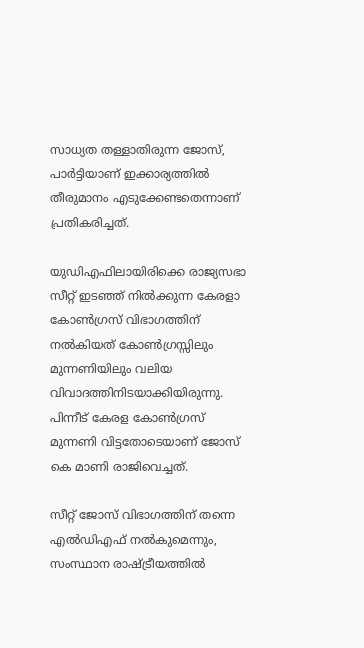സാധ്യത തള്ളാതിരുന്ന ജോസ്, പാർട്ടിയാണ് ഇക്കാര്യത്തിൽ തീരുമാനം എടുക്കേണ്ടതെന്നാണ് പ്രതികരിച്ചത്.

യുഡിഎഫിലായിരിക്കെ രാജ്യസഭാ സീറ്റ് ഇടഞ്ഞ് നിൽക്കുന്ന കേരളാ കോൺഗ്രസ് വിഭാഗത്തിന് നൽകിയത് കോൺഗ്രസ്സിലും മുന്നണിയിലും വലിയ വിവാദത്തിനിടയാക്കിയിരുന്നു. പിന്നീട് കേരള കോൺഗ്രസ് മുന്നണി വിട്ടതോടെയാണ് ജോസ് കെ മാണി രാജിവെച്ചത്.

സീറ്റ് ജോസ് വിഭാഗത്തിന് തന്നെ എൽഡിഎഫ് നൽകുമെന്നും, സംസ്ഥാന രാഷ്ട്രീയത്തിൽ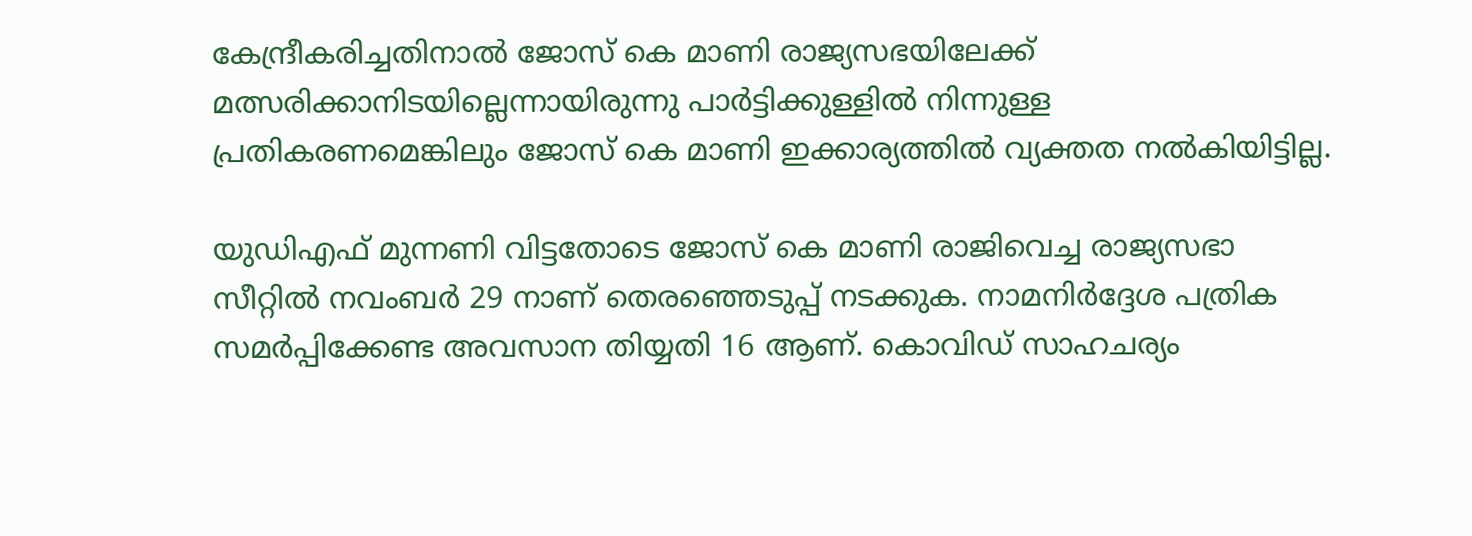കേന്ദ്രീകരിച്ചതിനാൽ ജോസ് കെ മാണി രാജ്യസഭയിലേക്ക് മത്സരിക്കാനിടയില്ലെന്നായിരുന്നു പാർട്ടിക്കുള്ളിൽ നിന്നുള്ള പ്രതികരണമെങ്കിലും ജോസ് കെ മാണി ഇക്കാര്യത്തിൽ വ്യക്തത നൽകിയിട്ടില്ല.

യുഡിഎഫ് മുന്നണി വിട്ടതോടെ ജോസ് കെ മാണി രാജിവെച്ച രാജ്യസഭാ സീറ്റിൽ നവംബർ 29 നാണ് തെരഞ്ഞെടുപ്പ് നടക്കുക. നാമനിർദ്ദേശ പത്രിക സമർപ്പിക്കേണ്ട അവസാന തിയ്യതി 16 ആണ്. കൊവിഡ് സാഹചര്യം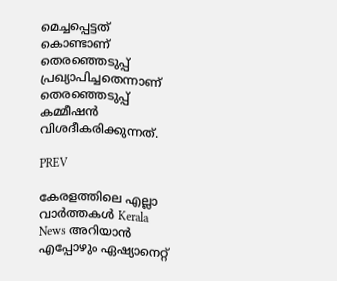മെച്ചപ്പെട്ടത് കൊണ്ടാണ് തെരഞ്ഞെടുപ്പ് പ്രഖ്യാപിച്ചതെന്നാണ് തെരഞ്ഞെടുപ്പ് കമ്മീഷൻ വിശദീകരിക്കുന്നത്.

PREV

കേരളത്തിലെ എല്ലാ വാർത്തകൾ Kerala News അറിയാൻ  എപ്പോഴും ഏഷ്യാനെറ്റ്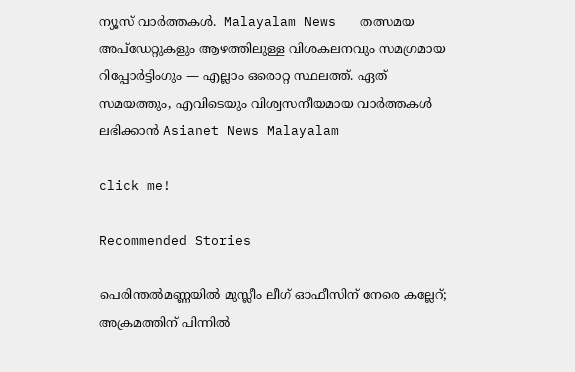ന്യൂസ് വാർത്തകൾ.  Malayalam News   തത്സമയ അപ്‌ഡേറ്റുകളും ആഴത്തിലുള്ള വിശകലനവും സമഗ്രമായ റിപ്പോർട്ടിംഗും — എല്ലാം ഒരൊറ്റ സ്ഥലത്ത്. ഏത് സമയത്തും, എവിടെയും വിശ്വസനീയമായ വാർത്തകൾ ലഭിക്കാൻ Asianet News Malayalam

click me!

Recommended Stories

പെരിന്തൽമണ്ണയിൽ മുസ്ലീം ലീഗ് ഓഫീസിന് നേരെ കല്ലേറ്; അക്രമത്തിന് പിന്നിൽ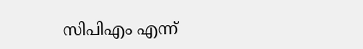സിപിഎം എന്ന്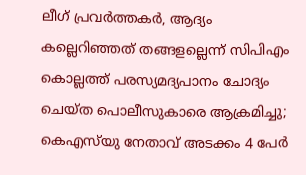ലീഗ് പ്രവർത്തകർ, ആദ്യം കല്ലെറിഞ്ഞത് തങ്ങളല്ലെന്ന് സിപിഎം
കൊല്ലത്ത് പരസ്യമദ്യപാനം ചോദ്യം ചെയ്ത പൊലീസുകാരെ ആക്രമിച്ചു; കെഎസ്‍യു നേതാവ് അടക്കം 4 പേർ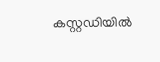കസ്റ്റഡിയിൽ